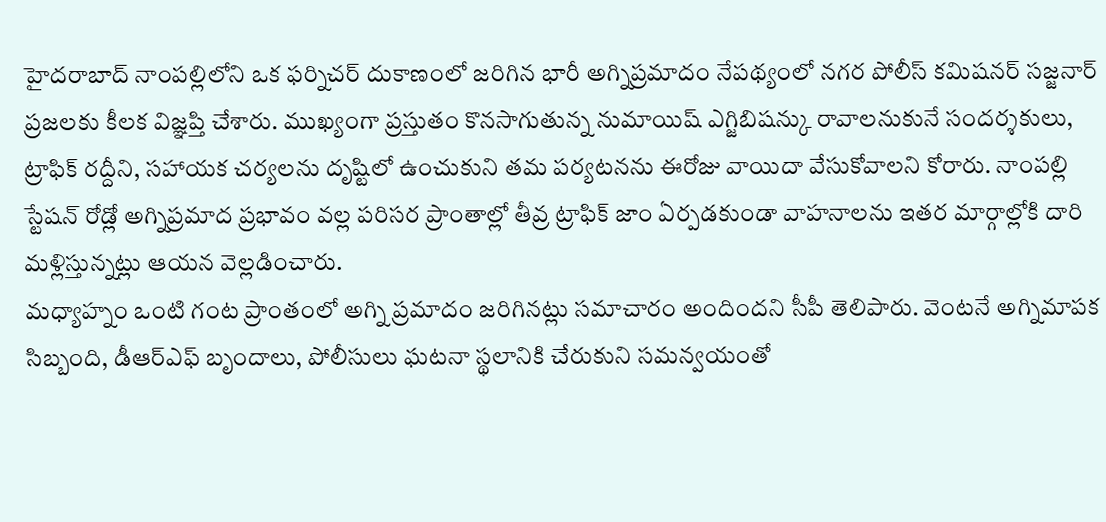హైదరాబాద్ నాంపల్లిలోని ఒక ఫర్నిచర్ దుకాణంలో జరిగిన భారీ అగ్నిప్రమాదం నేపథ్యంలో నగర పోలీస్ కమిషనర్ సజ్జనార్ ప్రజలకు కీలక విజ్ఞప్తి చేశారు. ముఖ్యంగా ప్రస్తుతం కొనసాగుతున్న నుమాయిష్ ఎగ్జిబిషన్కు రావాలనుకునే సందర్శకులు, ట్రాఫిక్ రద్దీని, సహాయక చర్యలను దృష్టిలో ఉంచుకుని తమ పర్యటనను ఈరోజు వాయిదా వేసుకోవాలని కోరారు. నాంపల్లి స్టేషన్ రోడ్లో అగ్నిప్రమాద ప్రభావం వల్ల పరిసర ప్రాంతాల్లో తీవ్ర ట్రాఫిక్ జాం ఏర్పడకుండా వాహనాలను ఇతర మార్గాల్లోకి దారి మళ్లిస్తున్నట్లు ఆయన వెల్లడించారు.
మధ్యాహ్నం ఒంటి గంట ప్రాంతంలో అగ్ని ప్రమాదం జరిగినట్లు సమాచారం అందిందని సీపీ తెలిపారు. వెంటనే అగ్నిమాపక సిబ్బంది, డీఆర్ఎఫ్ బృందాలు, పోలీసులు ఘటనా స్థలానికి చేరుకుని సమన్వయంతో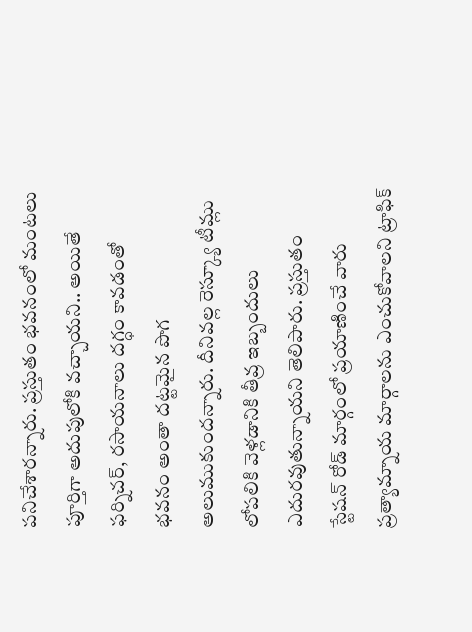పనిచేశారన్నారు. ప్రస్తుతం భవనంలో మంటలు పూర్తిగా అదుపులోకి వచ్చాయని.. అయితే ఫర్నిచర్, రసాయనాలు దగ్ధం కావడంతో భవనం అంతా దట్టమైన పొగ అలుముకుందన్నారు. దీనివల్ల రెస్క్యూ టీమ్లు లోపలికి వెళ్లడానికి తీవ్ర ఇబ్బందులు ఎదురవుతున్నాయని తెలిపారు. ప్రస్తుతం స్టేషన్ రోడ్ మార్గంలో ప్రయాణించే వారు ప్రత్యామ్నాయ మార్గాలను ఎంచుకోవాలని ట్రాఫిక్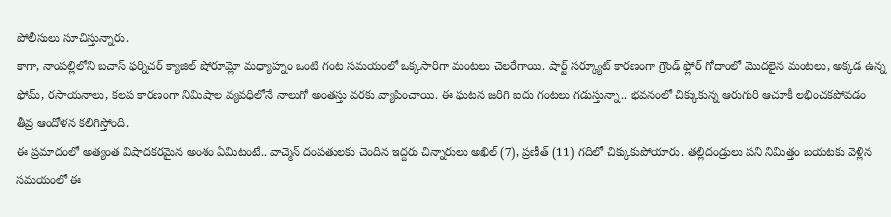పోలీసులు సూచిస్తున్నారు.
కాగా, నాంపల్లిలోని బచాస్ ఫర్నిచర్ క్యాజిల్ షోరూమ్లో మధ్యాహ్నం ఒంటి గంట సమయంలో ఒక్కసారిగా మంటలు చెలరేగాయి. షార్ట్ సర్క్యూట్ కారణంగా గ్రౌండ్ ఫ్లోర్ గోదాంలో మొదలైన మంటలు, అక్కడ ఉన్న ఫోమ్, రసాయనాలు, కలప కారణంగా నిమిషాల వ్యవధిలోనే నాలుగో అంతస్తు వరకు వ్యాపించాయి. ఈ ఘటన జరిగి ఐదు గంటలు గడుస్తున్నా.. భవనంలో చిక్కుకున్న ఆరుగురి ఆచూకీ లభించకపోవడం తీవ్ర ఆందోళన కలిగిస్తోంది.
ఈ ప్రమాదంలో అత్యంత విషాదకరమైన అంశం ఏమిటంటే.. వాచ్మెన్ దంపతులకు చెందిన ఇద్దరు చిన్నారులు అఖిల్ (7), ప్రణీత్ (11) గదిలో చిక్కుకుపోయారు. తల్లిదండ్రులు పని నిమిత్తం బయటకు వెళ్లిన సమయంలో ఈ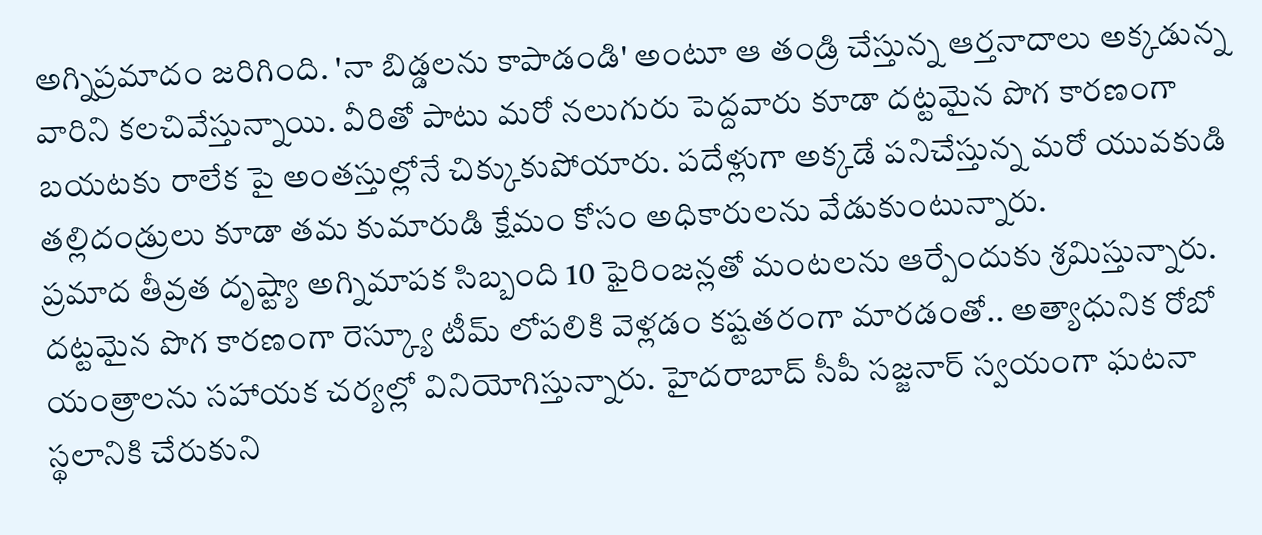అగ్నిప్రమాదం జరిగింది. 'నా బిడ్డలను కాపాడండి' అంటూ ఆ తండ్రి చేస్తున్న ఆర్తనాదాలు అక్కడున్న వారిని కలచివేస్తున్నాయి. వీరితో పాటు మరో నలుగురు పెద్దవారు కూడా దట్టమైన పొగ కారణంగా బయటకు రాలేక పై అంతస్తుల్లోనే చిక్కుకుపోయారు. పదేళ్లుగా అక్కడే పనిచేస్తున్న మరో యువకుడి తల్లిదండ్రులు కూడా తమ కుమారుడి క్షేమం కోసం అధికారులను వేడుకుంటున్నారు.
ప్రమాద తీవ్రత దృష్ట్యా అగ్నిమాపక సిబ్బంది 10 ఫైరింజన్లతో మంటలను ఆర్పేందుకు శ్రమిస్తున్నారు. దట్టమైన పొగ కారణంగా రెస్క్యూ టీమ్ లోపలికి వెళ్లడం కష్టతరంగా మారడంతో.. అత్యాధునిక రోబో యంత్రాలను సహాయక చర్యల్లో వినియోగిస్తున్నారు. హైదరాబాద్ సీపీ సజ్జనార్ స్వయంగా ఘటనా స్థలానికి చేరుకుని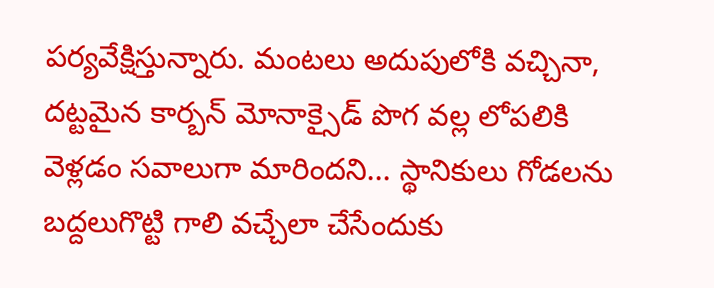పర్యవేక్షిస్తున్నారు. మంటలు అదుపులోకి వచ్చినా, దట్టమైన కార్బన్ మోనాక్సైడ్ పొగ వల్ల లోపలికి వెళ్లడం సవాలుగా మారిందని... స్థానికులు గోడలను బద్దలుగొట్టి గాలి వచ్చేలా చేసేందుకు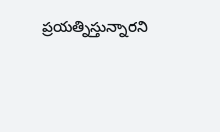ప్రయత్నిస్తున్నారని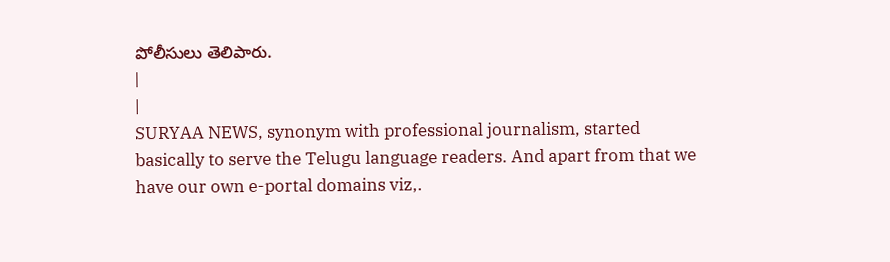పోలీసులు తెలిపారు.
|
|
SURYAA NEWS, synonym with professional journalism, started basically to serve the Telugu language readers. And apart from that we have our own e-portal domains viz,.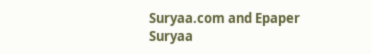Suryaa.com and Epaper Suryaa